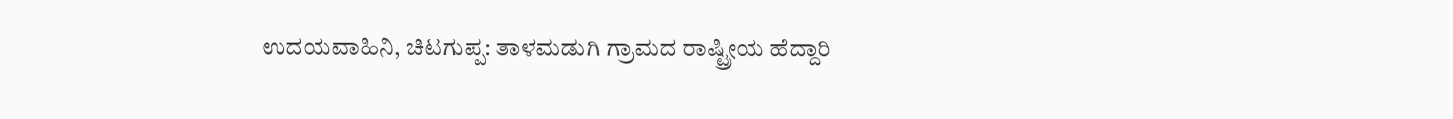ಉದಯವಾಹಿನಿ, ಚಿಟಗುಪ್ಪ: ತಾಳಮಡುಗಿ ಗ್ರಾಮದ ರಾಷ್ಟ್ರೀಯ ಹೆದ್ದಾರಿ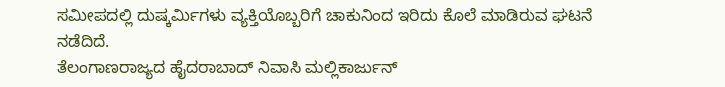ಸಮೀಪದಲ್ಲಿ ದುಷ್ಕರ್ಮಿಗಳು ವ್ಯಕ್ತಿಯೊಬ್ಬರಿಗೆ ಚಾಕುನಿಂದ ಇರಿದು ಕೊಲೆ ಮಾಡಿರುವ ಘಟನೆ ನಡೆದಿದೆ.
ತೆಲಂಗಾಣರಾಜ್ಯದ ಹೈದರಾಬಾದ್ ನಿವಾಸಿ ಮಲ್ಲಿಕಾರ್ಜುನ್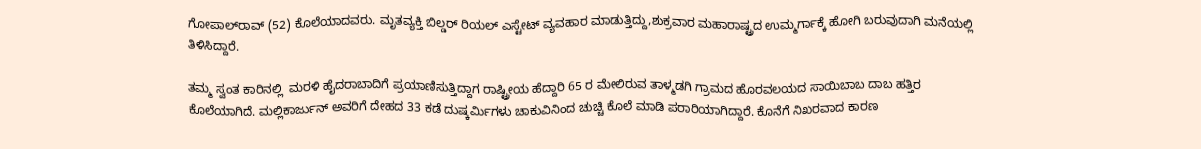ಗೋಪಾಲ್‍ರಾವ್ (52) ಕೊಲೆಯಾದವರು. ಮೃತವ್ಯಕ್ತಿ ಬಿಲ್ಡರ್ ರಿಯಲ್ ಎಸ್ಟೇಟ್ ವ್ಯವಹಾರ ಮಾಡುತ್ತಿದ್ದು,ಶುಕ್ರವಾರ ಮಹಾರಾಷ್ಟ್ರದ ಉಮ್ಮರ್ಗಾಕ್ಕೆ ಹೋಗಿ ಬರುವುದಾಗಿ ಮನೆಯಲ್ಲಿ ತಿಳಿಸಿದ್ದಾರೆ.

ತಮ್ಮ ಸ್ವಂತ ಕಾರಿನಲ್ಲಿ  ಮರಳಿ ಹೈದರಾಬಾದಿಗೆ ಪ್ರಯಾಣಿಸುತ್ತಿದ್ದಾಗ ರಾಷ್ಟ್ರೀಯ ಹೆದ್ದಾರಿ 65 ರ ಮೇಲಿರುವ ತಾಳ್ಮಡಗಿ ಗ್ರಾಮದ ಹೊರವಲಯದ ಸಾಯಿಬಾಬ ದಾಬ ಹತ್ತಿರ ಕೊಲೆಯಾಗಿದೆ. ಮಲ್ಲಿಕಾರ್ಜುನ್ ಅವರಿಗೆ ದೇಹದ 33 ಕಡೆ ದುಷ್ಕರ್ಮಿಗಳು ಚಾಕುವಿನಿಂದ ಚುಚ್ಚಿ ಕೊಲೆ ಮಾಡಿ ಪರಾರಿಯಾಗಿದ್ದಾರೆ. ಕೊನೆಗೆ ನಿಖರವಾದ ಕಾರಣ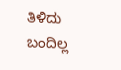ತಿಳಿದು ಬಂದಿಲ್ಲ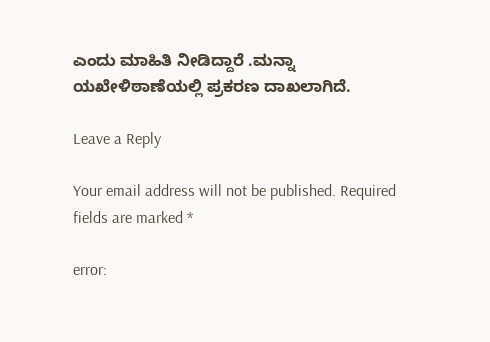ಎಂದು ಮಾಹಿತಿ ನೀಡಿದ್ದಾರೆ .ಮನ್ನಾ ಯಖೇಳಿಠಾಣೆಯಲ್ಲಿ ಪ್ರಕರಣ ದಾಖಲಾಗಿದೆ.

Leave a Reply

Your email address will not be published. Required fields are marked *

error: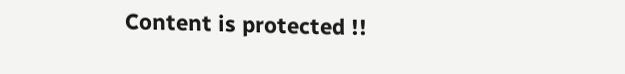Content is protected !!